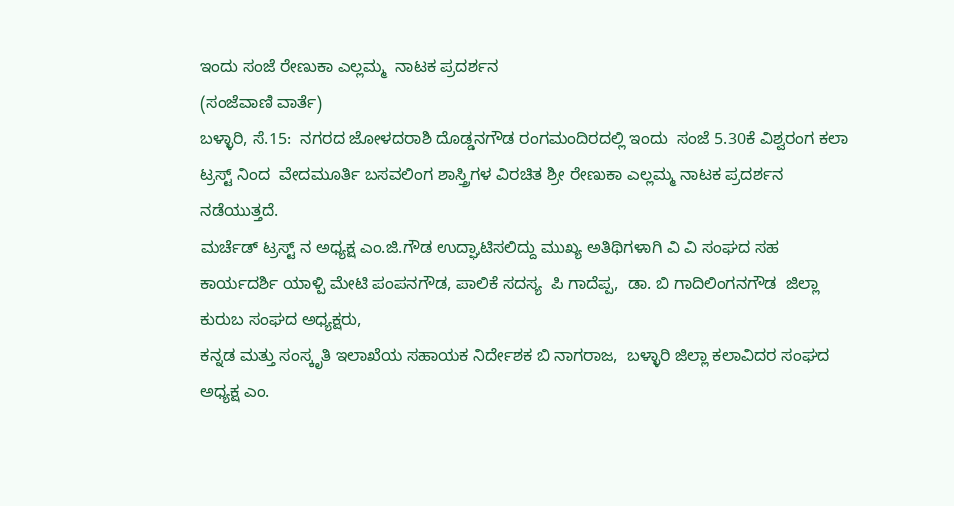ಇಂದು ಸಂಜೆ ರೇಣುಕಾ ಎಲ್ಲಮ್ಮ  ನಾಟಕ ಪ್ರದರ್ಶನ
(ಸಂಜೆವಾಣಿ ವಾರ್ತೆ)
ಬಳ್ಳಾರಿ, ಸೆ.15:  ನಗರದ ಜೋಳದರಾಶಿ ದೊಡ್ಡನಗೌಡ ರಂಗಮಂದಿರದಲ್ಲಿ ಇಂದು  ಸಂಜೆ 5.30ಕೆ ವಿಶ್ವರಂಗ ಕಲಾ ಟ್ರಸ್ಟ್ ನಿಂದ  ವೇದಮೂರ್ತಿ ಬಸವಲಿಂಗ ಶಾಸ್ತ್ರಿಗಳ ವಿರಚಿತ ಶ್ರೀ ರೇಣುಕಾ ಎಲ್ಲಮ್ಮ ನಾಟಕ ಪ್ರದರ್ಶನ ನಡೆಯುತ್ತದೆ.
ಮರ್ಚೆಡ್ ಟ್ರಸ್ಟ್ ನ ಅಧ್ಯಕ್ಷ ಎಂ.ಜಿ.ಗೌಡ ಉದ್ಘಾಟಿಸಲಿದ್ದು ಮುಖ್ಯ ಅತಿಥಿಗಳಾಗಿ‌ ವಿ ವಿ ಸಂಘದ ಸಹ ಕಾರ್ಯದರ್ಶಿ ಯಾಳ್ಪಿ ಮೇಟಿ ಪಂಪನಗೌಡ, ಪಾಲಿಕೆ ಸದಸ್ಯ  ಪಿ ಗಾದೆಪ್ಪ,  ಡಾ. ಬಿ ಗಾದಿಲಿಂಗನಗೌಡ  ಜಿಲ್ಲಾ ಕುರುಬ ಸಂಘದ ಅಧ್ಯಕ್ಷರು,
ಕನ್ನಡ ಮತ್ತು ಸಂಸ್ಕೃತಿ ಇಲಾಖೆಯ ಸಹಾಯಕ ನಿರ್ದೇಶಕ ಬಿ ನಾಗರಾಜ,  ಬಳ್ಳಾರಿ ಜಿಲ್ಲಾ ಕಲಾವಿದರ ಸಂಘದ ಅಧ್ಯಕ್ಷ ಎಂ.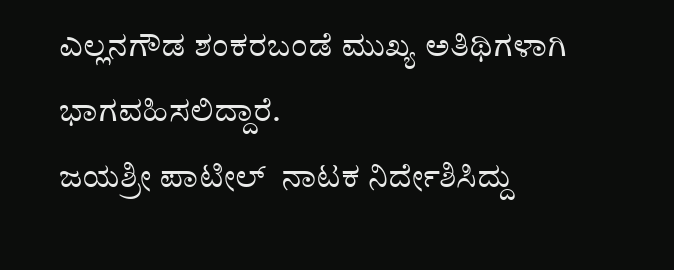ಎಲ್ಲನಗೌಡ ಶಂಕರಬಂಡೆ ಮುಖ್ಯ ಅತಿಥಿಗಳಾಗಿ ಭಾಗವಹಿಸಲಿದ್ದಾರೆ.
ಜಯಶ್ರೀ ಪಾಟೀಲ್  ನಾಟಕ ನಿರ್ದೇಶಿಸಿದ್ದು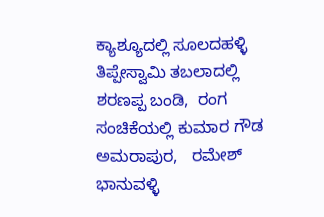ಕ್ಯಾಶ್ಯೂದಲ್ಲಿ ಸೂಲದಹಳ್ಳಿ ತಿಪ್ಪೇಸ್ವಾಮಿ ತಬಲಾದಲ್ಲಿ  ಶರಣಪ್ಪ ಬಂಡಿ,  ರಂಗ ಸಂಚಿಕೆಯಲ್ಲಿ ಕುಮಾರ ಗೌಡ ಅಮರಾಪುರ,   ರಮೇಶ್ ಭಾನುವಳ್ಳಿ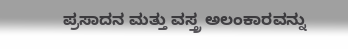ಪ್ರಸಾದನ ಮತ್ತು ವಸ್ತ್ರ ಅಲಂಕಾರವನ್ನು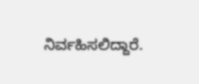ನಿರ್ವಹಿಸಲಿದ್ದಾರೆ.